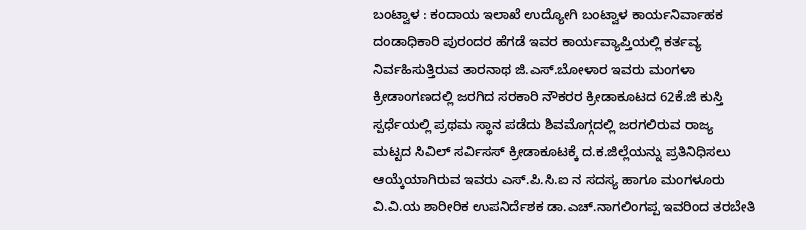ಬಂಟ್ವಾಳ : ಕಂದಾಯ ಇಲಾಖೆ ಉದ್ಯೋಗಿ ಬಂಟ್ವಾಳ ಕಾರ್ಯನಿರ್ವಾಹಕ ದಂಡಾಧಿಕಾರಿ ಪುರಂದರ ಹೆಗಡೆ ಇವರ ಕಾರ್ಯವ್ಯಾಪ್ತಿಯಲ್ಲಿ ಕರ್ತವ್ಯ ನಿರ್ವಹಿಸುತ್ತಿರುವ ತಾರನಾಥ ಜಿ.ಎಸ್.ಬೋಳಾರ ಇವರು ಮಂಗಳಾ ಕ್ರೀಡಾಂಗಣದಲ್ಲಿ ಜರಗಿದ ಸರಕಾರಿ ನೌಕರರ ಕ್ರೀಡಾಕೂಟದ 62ಕೆ.ಜಿ ಕುಸ್ತಿ ಸ್ಪರ್ಧೆಯಲ್ಲಿ ಪ್ರಥಮ ಸ್ಥಾನ ಪಡೆದು ಶಿವಮೊಗ್ಗದಲ್ಲಿ ಜರಗಲಿರುವ ರಾಜ್ಯ ಮಟ್ಟದ ಸಿವಿಲ್ ಸರ್ವಿಸಸ್ ಕ್ರೀಡಾಕೂಟಕ್ಕೆ ದ.ಕ.ಜಿಲ್ಲೆಯನ್ನು ಪ್ರತಿನಿಧಿಸಲು ಆಯ್ಕೆಯಾಗಿರುವ ಇವರು ಎಸ್.ಪಿ.ಸಿ.ಐ ನ ಸದಸ್ಯ ಹಾಗೂ ಮಂಗಳೂರು ವಿ.ವಿ.ಯ ಶಾರೀರಿಕ ಉಪನಿರ್ದೆಶಕ ಡಾ.ಎಚ್.ನಾಗಲಿಂಗಪ್ಪ ಇವರಿಂದ ತರಬೇತಿ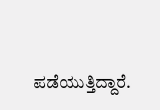ಪಡೆಯುತ್ತಿದ್ದಾರೆ.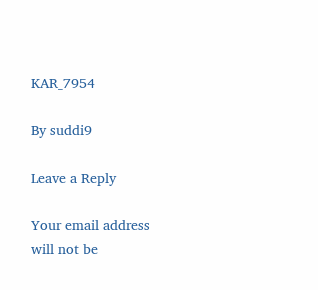KAR_7954

By suddi9

Leave a Reply

Your email address will not be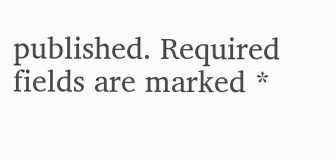published. Required fields are marked *